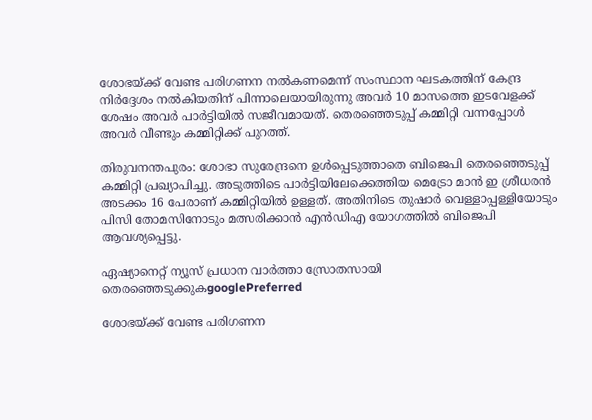ശോഭയ്ക്ക് വേണ്ട പരിഗണന നൽകണമെന്ന് സംസ്ഥാന ഘടകത്തിന് കേന്ദ്ര നിർദ്ദേശം നൽകിയതിന് പിന്നാലെയായിരുന്നു അവർ 10 മാസത്തെ ഇടവേളക്ക് ശേഷം അവർ പാർട്ടിയിൽ സജീവമായത്. തെരഞ്ഞെടുപ്പ് കമ്മിറ്റി വന്നപ്പോൾ അവർ വീണ്ടും കമ്മിറ്റിക്ക് പുറത്ത്.

തിരുവനന്തപുരം: ശോഭാ സുരേന്ദ്രനെ ഉൾപ്പെടുത്താതെ ബിജെപി തെരഞ്ഞെടുപ്പ് കമ്മിറ്റി പ്രഖ്യാപിച്ചു. അടുത്തിടെ പാർട്ടിയിലേക്കെത്തിയ മെട്രോ മാൻ ഇ ശ്രീധരൻ അടക്കം 16 പേരാണ് കമ്മിറ്റിയിൽ ഉള്ളത്. അതിനിടെ തുഷാ‍ർ വെള്ളാപ്പള്ളിയോടും പിസി തോമസിനോടും മത്സരിക്കാൻ എൻഡിഎ യോഗത്തിൽ ബിജെപി ആവശ്യപ്പെട്ടു.

ഏഷ്യാനെറ്റ് ന്യൂസ് പ്രധാന വാർത്താ സ്രോതസായി തെരഞ്ഞെടുക്കുകgooglePreferred

ശോഭയ്ക്ക് വേണ്ട പരിഗണന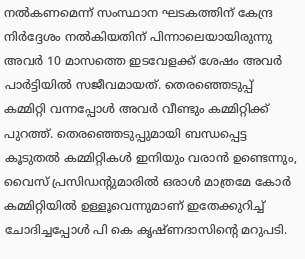നൽകണമെന്ന് സംസ്ഥാന ഘടകത്തിന് കേന്ദ്ര നിർദ്ദേശം നൽകിയതിന് പിന്നാലെയായിരുന്നു അവർ 10 മാസത്തെ ഇടവേളക്ക് ശേഷം അവർ പാർട്ടിയിൽ സജീവമായത്. തെരഞ്ഞെടുപ്പ് കമ്മിറ്റി വന്നപ്പോൾ അവർ വീണ്ടും കമ്മിറ്റിക്ക് പുറത്ത്. തെരഞ്ഞെടുപ്പുമായി ബന്ധപ്പെട്ട കൂടുതൽ കമ്മിറ്റികൾ ഇനിയും വരാൻ ഉണ്ടെന്നും, വൈസ് പ്രസിഡന്റുമാരിൽ ഒരാൾ മാത്രമേ കോർ കമ്മിറ്റിയിൽ ഉള്ളൂവെന്നുമാണ് ഇതേക്കുറിച്ച് ചോദിച്ചപ്പോൾ പി കെ കൃഷ്ണദാസിന്‍റെ മറുപടി.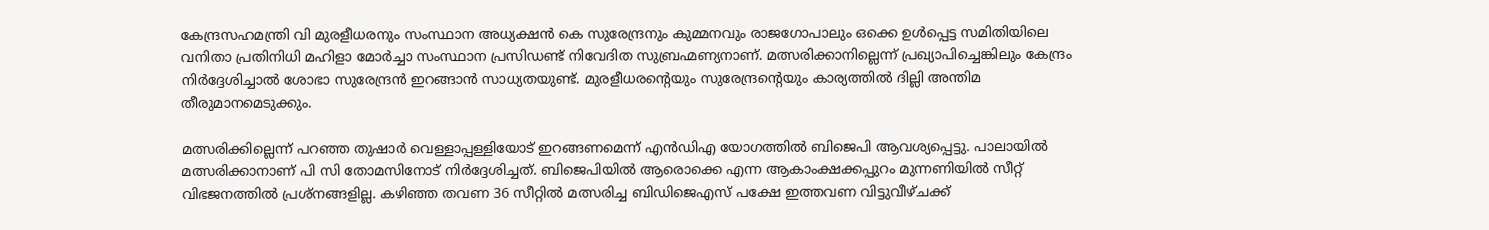കേന്ദ്രസഹമന്ത്രി വി മുരളീധരനും സംസ്ഥാന അധ്യക്ഷൻ കെ സുരേന്ദ്രനും കുമ്മനവും രാജഗോപാലും ഒക്കെ ഉൾപ്പെട്ട സമിതിയിലെ വനിതാ പ്രതിനിധി മഹിളാ മോർച്ചാ സംസ്ഥാന പ്രസിഡണ്ട് നിവേദിത സുബ്രഹ്മണ്യനാണ്. മത്സരിക്കാനില്ലെന്ന് പ്രഖ്യാപിച്ചെങ്കിലും കേന്ദ്രം നിർദ്ദേശിച്ചാൽ ശോഭാ സുരേന്ദ്രൻ ഇറങ്ങാൻ സാധ്യതയുണ്ട്. മുരളീധരന്‍റെയും സുരേന്ദ്രന്‍റെയും കാര്യത്തിൽ ദില്ലി അന്തിമ തീരുമാനമെടുക്കും.

മത്സരിക്കില്ലെന്ന് പറഞ്ഞ തുഷാർ വെള്ളാപ്പള്ളിയോട് ഇറങ്ങണമെന്ന് എൻഡിഎ യോഗത്തിൽ ബിജെപി ആവശ്യപ്പെട്ടു. പാലായിൽ മത്സരിക്കാനാണ് പി സി തോമസിനോട് നിർദ്ദേശിച്ചത്. ബിജെപിയിൽ ആരൊക്കെ എന്ന ആകാംക്ഷക്കപ്പുറം മുന്നണിയിൽ സീറ്റ് വിഭജനത്തിൽ പ്രശ്നങ്ങളില്ല. കഴിഞ്ഞ തവണ 36 സീറ്റിൽ മത്സരിച്ച ബിഡിജെഎസ് പക്ഷേ ഇത്തവണ വിട്ടുവീഴ്ചക്ക്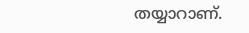തയ്യാറാണ്.